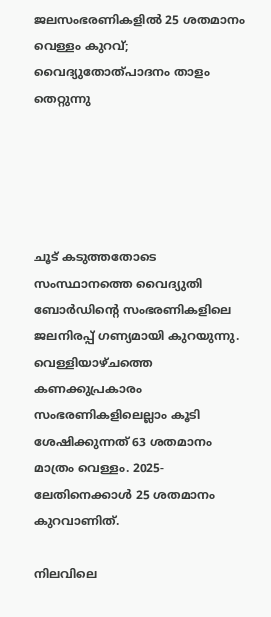ജലസംഭരണികളിൽ 25 ശതമാനം വെള്ളം കുറവ്; വൈദ്യുതോത്പാദനം താളം തെറ്റുന്നു





ചൂട് കടുത്തതോടെ സംസ്ഥാനത്തെ വൈദ്യുതി ബോർഡിന്റെ സംഭരണികളിലെ ജലനിരപ്പ് ഗണ്യമായി കുറയുന്നു. വെള്ളിയാഴ്ചത്തെ കണക്കുപ്രകാരം സംഭരണികളിലെല്ലാം കൂടി ശേഷിക്കുന്നത് 63 ശതമാനം മാത്രം വെള്ളം. 2025-ലേതിനെക്കാൾ 25 ശതമാനം കുറവാണിത്.

നിലവിലെ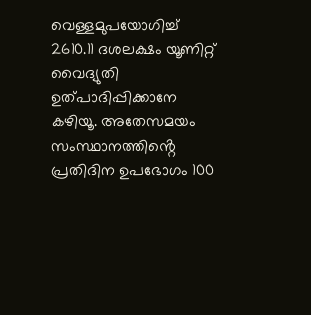വെള്ളമുപയോഗിച്ച് 2610.11 ദശലക്ഷം യൂണിറ്റ് വൈദ്യുതി ഉത്പാദിപ്പിക്കാനേ കഴിയൂ. അതേസമയം സംസ്ഥാനത്തിൻ്റെ പ്രതിദിന ഉപഭോഗം 100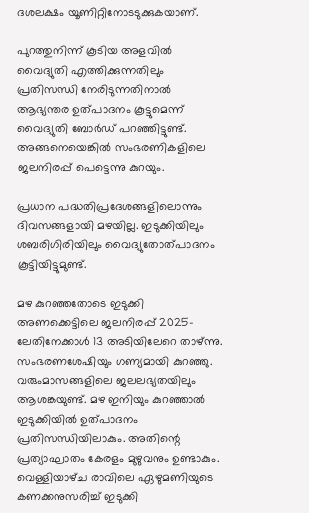ദശലക്ഷം യൂണിറ്റിനോടടുക്കുകയാണ്.

പുറത്തുനിന്ന് കൂടിയ അളവിൽ വൈദ്യുതി എത്തിക്കുന്നതിലും പ്രതിസന്ധി നേരിടുന്നതിനാൽ ആഭ്യന്തര ഉത്പാദനം കൂട്ടുമെന്ന് വൈദ്യുതി ബോർഡ് പറഞ്ഞിട്ടുണ്ട്. അങ്ങനെയെങ്കിൽ സംഭരണികളിലെ ജലനിരപ്പ് പെട്ടെന്നു കുറയും.

പ്രധാന പദ്ധതിപ്രദേശങ്ങളിലൊന്നും ദിവസങ്ങളായി മഴയില്ല. ഇടുക്കിയിലും ശബരിഗിരിയിലും വൈദ്യുതോത്പാദനം കൂട്ടിയിട്ടുമുണ്ട്.

മഴ കുറഞ്ഞതോടെ ഇടുക്കി അണക്കെട്ടിലെ ജലനിരപ്പ് 2025-ലേതിനേക്കാൾ 13 അടിയിലേറെ താഴ്ന്നു. സംഭരണശേഷിയും ഗണ്യമായി കുറഞ്ഞു. വരുംമാസങ്ങളിലെ ജലലഭ്യതയിലും ആശങ്കയുണ്ട്. മഴ ഇനിയും കുറഞ്ഞാൽ ഇടുക്കിയിൽ ഉത്പാദനം പ്രതിസന്ധിയിലാകും. അതിന്റെ പ്രത്യാഘാതം കേരളം മുഴുവനും ഉണ്ടാകും. വെള്ളിയാഴ്‌ച രാവിലെ ഏഴുമണിയുടെ കണക്കനുസരിച്ച് ഇടുക്കി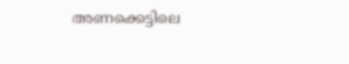അണക്കെട്ടിലെ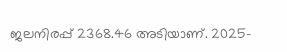ജലനിരപ്പ് 2368.46 അടിയാണ്. 2025-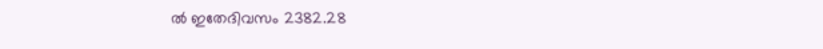ൽ ഇതേദിവസം 2382.28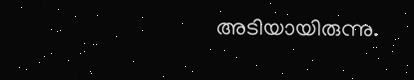അടിയായിരുന്നു.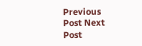Previous Post Next Post